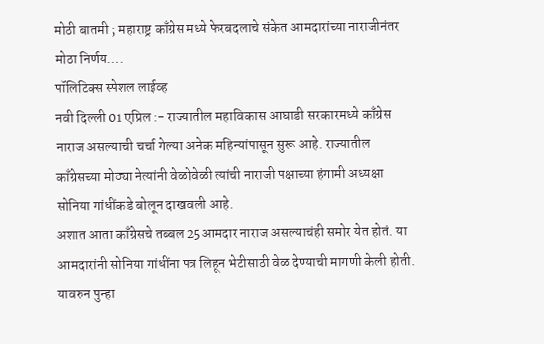मोठी बातमी ; महाराष्ट्र काँग्रेस मध्ये फेरबदलाचे संकेत आमदारांच्या नाराजीनंतर मोठा निर्णय….
पॉलिटिक्स स्पेशल लाईव्ह
नवी दिल्ली 01 एप्रिल :- राज्यातील महाविकास आघाडी सरकारमध्ये काँग्रेस नाराज असल्याची चर्चा गेल्या अनेक महिन्यांपासून सुरू आहे. राज्यातील काँग्रेसच्या मोठ्या नेत्यांनी वेळोवेळी त्यांची नाराजी पक्षाच्या हंगामी अध्यक्षा सोनिया गांधींकडे बोलून दाखवली आहे.
अशात आता काँग्रेसचे तब्बल 25आमदार नाराज असल्याचंही समोर येत होतं. या आमदारांनी सोनिया गांधींना पत्र लिहून भेटीसाठी वेळ देण्याची मागणी केली होती. यावरुन पुन्हा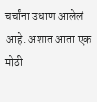चर्चांना उधाण आलेलं आहे. अशात आता एक मोठी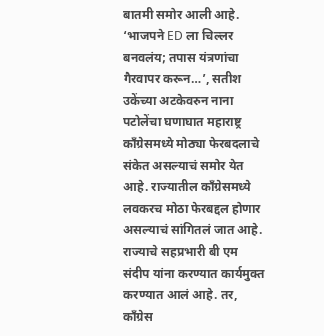बातमी समोर आली आहे.
‘भाजपने ED ला चिल्लर बनवलंय; तपास यंत्रणांचा गैरवापर करून…’, सतीश उकेंच्या अटकेवरुन नाना पटोलेंचा घणाघात महाराष्ट्र काँग्रेसमध्ये मोठ्या फेरबदलाचे संकेत असल्याचं समोर येत आहे. राज्यातील काँग्रेसमध्ये लवकरच मोठा फेरबद्दल होणार असल्याचं सांगितलं जात आहे. राज्याचे सहप्रभारी बी एम संदीप यांना करण्यात कार्यमुक्त करण्यात आलं आहे. तर, काँग्रेस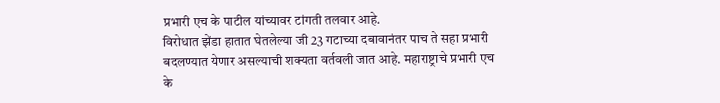प्रभारी एच के पाटील यांच्यावर टांगती तलवार आहे.
विरोधात झेंडा हातात घेतलेल्या जी 23 गटाच्या दबावानंतर पाच ते सहा प्रभारी बदलण्यात येणार असल्याची शक्यता वर्तवली जात आहे. महाराष्ट्राचे प्रभारी एच के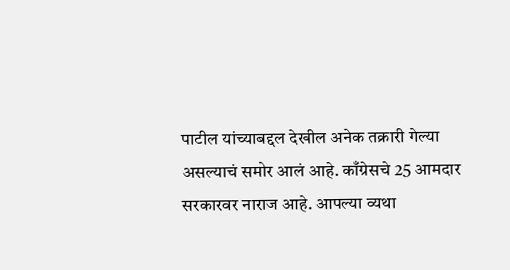पाटील यांच्याबद्दल देखील अनेक तक्रारी गेल्या असल्याचं समोर आलं आहे. काँग्रेसचे 25 आमदार सरकारवर नाराज आहे. आपल्या व्यथा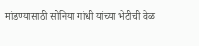मांडण्यासाठी सोनिया गांधी यांच्या भेटीची वेळ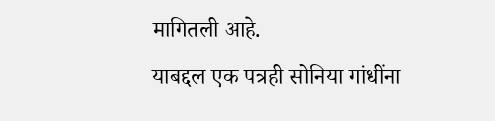मागितली आहे.
याबद्दल एक पत्रही सोनिया गांधींना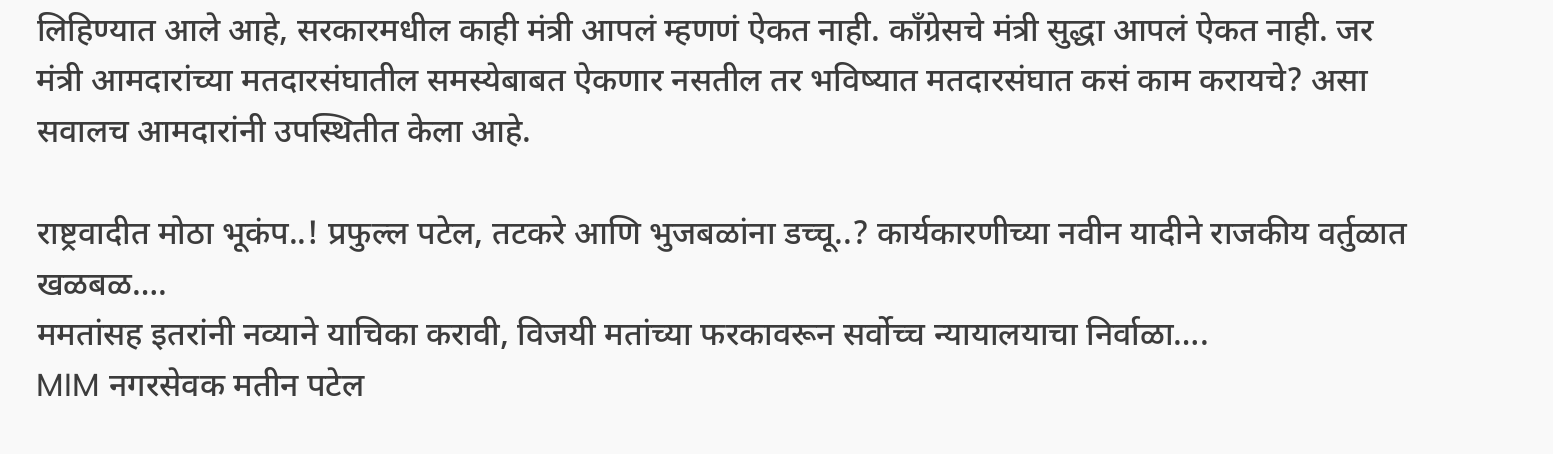लिहिण्यात आले आहे, सरकारमधील काही मंत्री आपलं म्हणणं ऐकत नाही. काँग्रेसचे मंत्री सुद्धा आपलं ऐकत नाही. जर मंत्री आमदारांच्या मतदारसंघातील समस्येबाबत ऐकणार नसतील तर भविष्यात मतदारसंघात कसं काम करायचे? असा सवालच आमदारांनी उपस्थितीत केला आहे.

राष्ट्रवादीत मोठा भूकंप..! प्रफुल्ल पटेल, तटकरे आणि भुजबळांना डच्चू..? कार्यकारणीच्या नवीन यादीने राजकीय वर्तुळात खळबळ….
ममतांसह इतरांनी नव्याने याचिका करावी, विजयी मतांच्या फरकावरून सर्वोच्च न्यायालयाचा निर्वाळा….
MIM नगरसेवक मतीन पटेल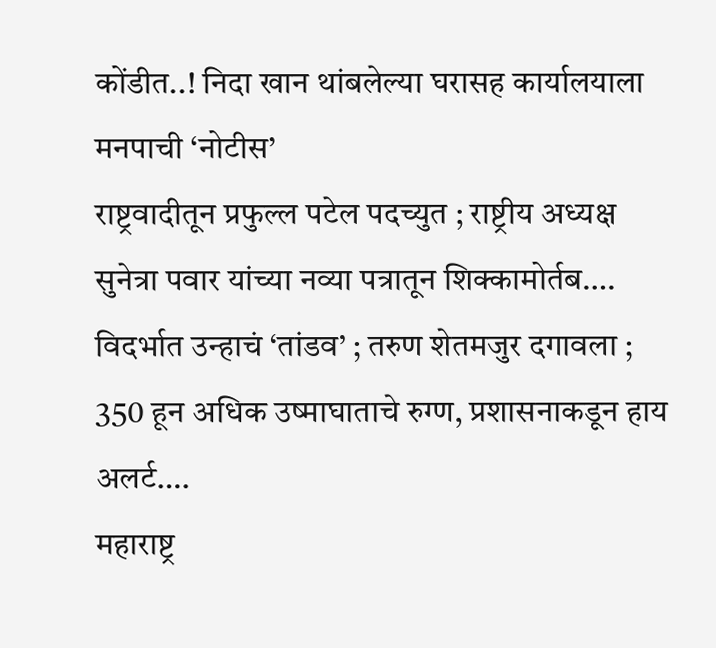कोंडीत..! निदा खान थांबलेल्या घरासह कार्यालयाला मनपाची ‘नोटीस’
राष्ट्रवादीतून प्रफुल्ल पटेल पदच्युत ; राष्ट्रीय अध्यक्ष सुनेत्रा पवार यांच्या नव्या पत्रातून शिक्कामोर्तब….
विदर्भात उन्हाचं ‘तांडव’ ; तरुण शेतमजुर दगावला ; 350 हून अधिक उष्माघाताचे रुग्ण, प्रशासनाकडून हाय अलर्ट….
महाराष्ट्र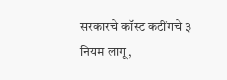सरकारचे कॉस्ट कटींगचे ३ नियम लागू,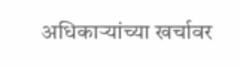अधिकाऱ्यांच्या खर्चावर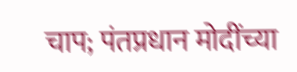चाप; पंतप्रधान मोदींच्या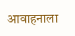आवाहनाला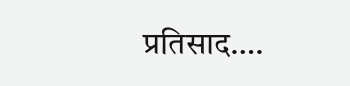प्रतिसाद….